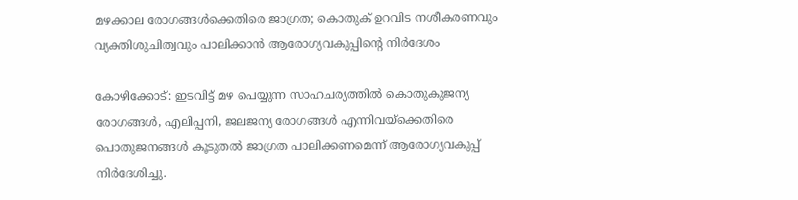മഴക്കാല രോഗങ്ങൾക്കെതിരെ ജാഗ്രത; കൊതുക് ഉറവിട നശീകരണവും വ്യക്തിശുചിത്വവും പാലിക്കാൻ ആരോഗ്യവകുപ്പിന്റെ നിർദേശം

കോഴിക്കോട്: ഇടവിട്ട് മഴ പെയ്യുന്ന സാഹചര്യത്തിൽ കൊതുകുജന്യ രോഗങ്ങൾ, എലിപ്പനി, ജലജന്യ രോഗങ്ങൾ എന്നിവയ്‌ക്കെതിരെ പൊതുജനങ്ങൾ കൂടുതൽ ജാഗ്രത പാലിക്കണമെന്ന് ആരോഗ്യവകുപ്പ് നിർദേശിച്ചു.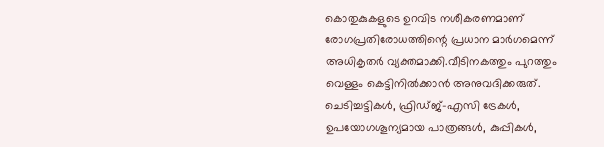കൊതുകുകളുടെ ഉറവിട നശീകരണമാണ് രോഗപ്രതിരോധത്തിന്റെ പ്രധാന മാർഗമെന്ന് അധികൃതർ വ്യക്തമാക്കി.വീടിനകത്തും പുറത്തും വെള്ളം കെട്ടിനിൽക്കാൻ അനുവദിക്കരുത്. ചെടിച്ചട്ടികൾ, ഫ്രിഡ്ജ്-എസി ട്രേകൾ, ഉപയോഗശൂന്യമായ പാത്രങ്ങൾ, കുപ്പികൾ,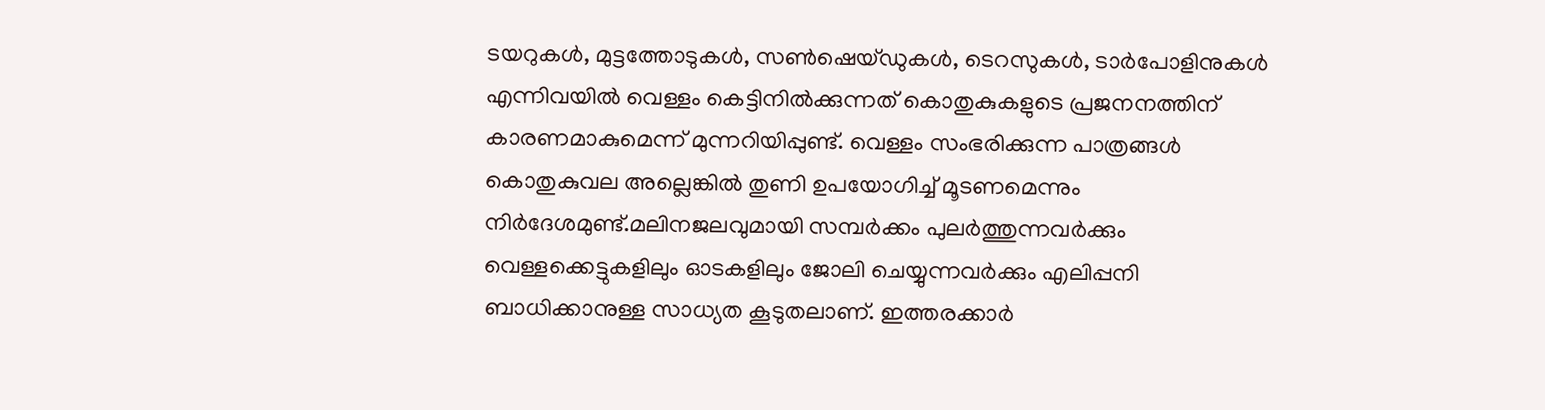ടയറുകൾ, മുട്ടത്തോടുകൾ, സൺഷെയ്ഡുകൾ, ടെറസുകൾ, ടാർപോളിനുകൾ എന്നിവയിൽ വെള്ളം കെട്ടിനിൽക്കുന്നത് കൊതുകുകളുടെ പ്രജനനത്തിന് കാരണമാകുമെന്ന് മുന്നറിയിപ്പുണ്ട്. വെള്ളം സംഭരിക്കുന്ന പാത്രങ്ങൾ കൊതുകുവല അല്ലെങ്കിൽ തുണി ഉപയോഗിച്ച് മൂടണമെന്നും നിർദേശമുണ്ട്.മലിനജലവുമായി സമ്പർക്കം പുലർത്തുന്നവർക്കും വെള്ളക്കെട്ടുകളിലും ഓടകളിലും ജോലി ചെയ്യുന്നവർക്കും എലിപ്പനി ബാധിക്കാനുള്ള സാധ്യത കൂടുതലാണ്. ഇത്തരക്കാർ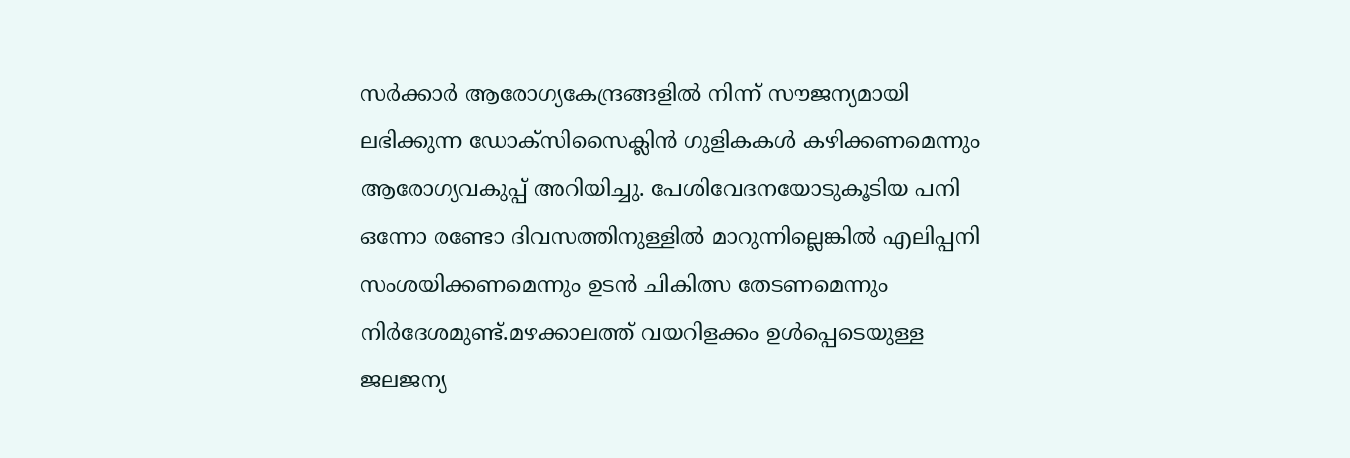സർക്കാർ ആരോഗ്യകേന്ദ്രങ്ങളിൽ നിന്ന് സൗജന്യമായി ലഭിക്കുന്ന ഡോക്സിസൈക്ലിൻ ഗുളികകൾ കഴിക്കണമെന്നും ആരോഗ്യവകുപ്പ് അറിയിച്ചു. പേശിവേദനയോടുകൂടിയ പനി ഒന്നോ രണ്ടോ ദിവസത്തിനുള്ളിൽ മാറുന്നില്ലെങ്കിൽ എലിപ്പനി സംശയിക്കണമെന്നും ഉടൻ ചികിത്സ തേടണമെന്നും നിർദേശമുണ്ട്.മഴക്കാലത്ത് വയറിളക്കം ഉൾപ്പെടെയുള്ള ജലജന്യ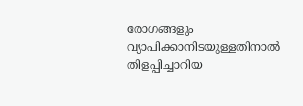രോഗങ്ങളും വ്യാപിക്കാനിടയുള്ളതിനാൽ തിളപ്പിച്ചാറിയ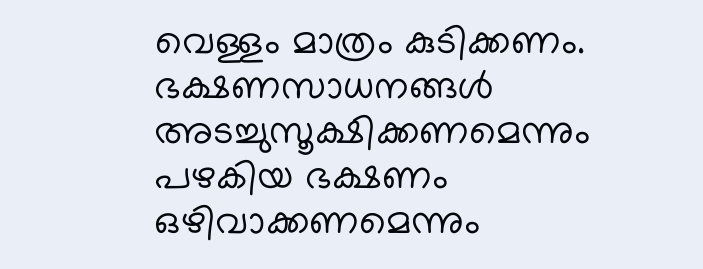വെള്ളം മാത്രം കുടിക്കണം. ഭക്ഷണസാധനങ്ങൾ അടച്ചുസൂക്ഷിക്കണമെന്നും പഴകിയ ഭക്ഷണം ഒഴിവാക്കണമെന്നും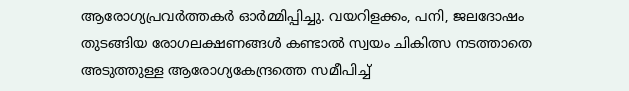ആരോഗ്യപ്രവർത്തകർ ഓർമ്മിപ്പിച്ചു. വയറിളക്കം, പനി, ജലദോഷം തുടങ്ങിയ രോഗലക്ഷണങ്ങൾ കണ്ടാൽ സ്വയം ചികിത്സ നടത്താതെ അടുത്തുള്ള ആരോഗ്യകേന്ദ്രത്തെ സമീപിച്ച്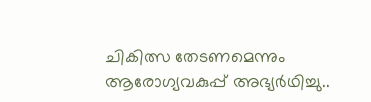ചികിത്സ തേടണമെന്നും ആരോഗ്യവകുപ്പ് അഭ്യർഥിച്ചു..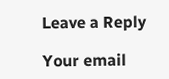Leave a Reply

Your email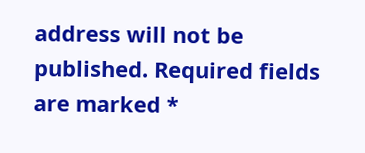address will not be published. Required fields are marked *